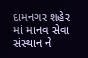દામનગર શહેર માં માનવ સેવા સંસ્થાન ને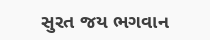સુરત જય ભગવાન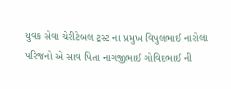યુવક સેવા ચેરીટેબલ ટ્રસ્ટ ના પ્રમુખ વિપુલભાઈ નારોલા પરિજનો એ સાવ પિતા નાગજીભાઈ ગોવિદભાઈ ની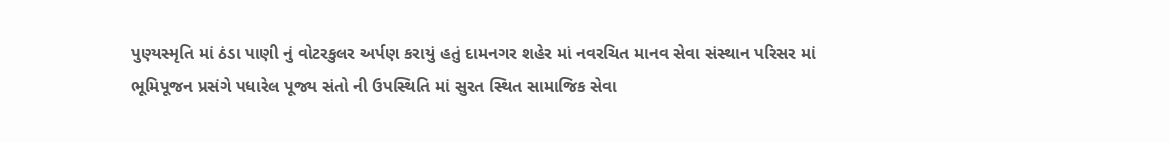પુણ્યસ્મૃતિ માં ઠંડા પાણી નું વોટરકુલર અર્પણ કરાયું હતું દામનગર શહેર માં નવરચિત માનવ સેવા સંસ્થાન પરિસર માં ભૂમિપૂજન પ્રસંગે પધારેલ પૂજ્ય સંતો ની ઉપસ્થિતિ માં સુરત સ્થિત સામાજિક સેવા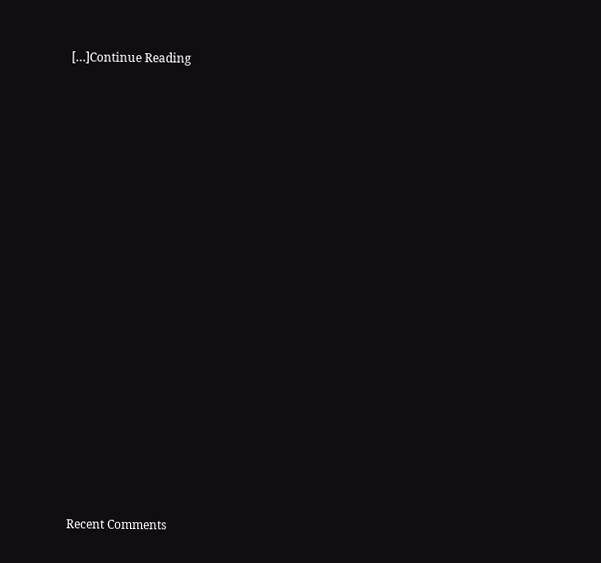[…]Continue Reading


















Recent Comments